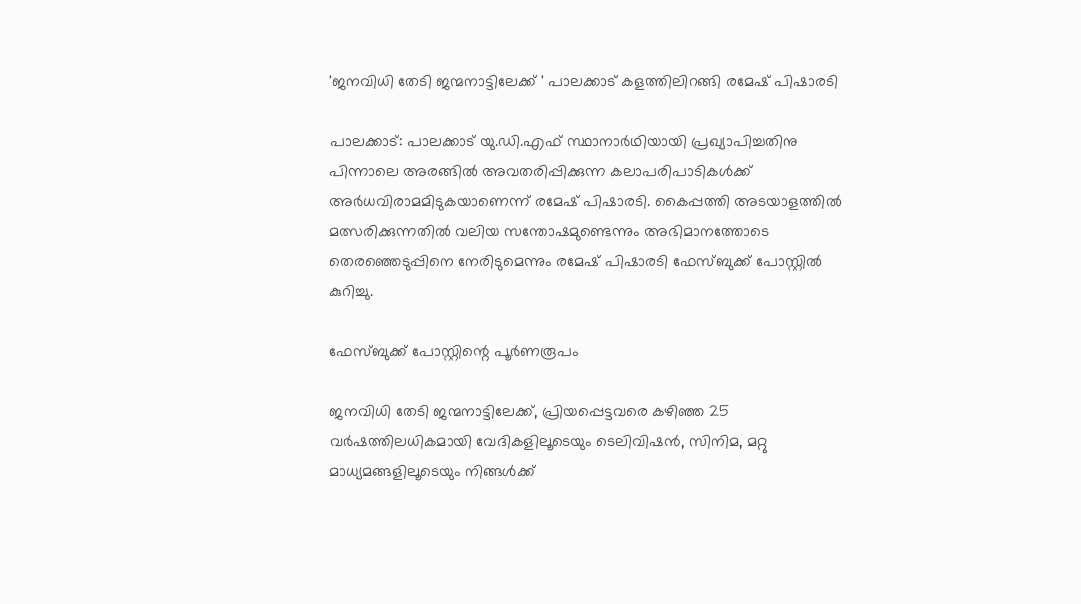'ജനവിധി തേടി ജന്മനാട്ടിലേക്ക് ' പാലക്കാട് കളത്തിലിറങ്ങി രമേഷ് പിഷാരടി

പാലക്കാട്: പാലക്കാട് യു.ഡി.എഫ് സ്ഥാനാർഥിയായി പ്രഖ്യാപിച്ചതിനു പിന്നാലെ അരങ്ങിൽ അവതരിപ്പിക്കുന്ന കലാപരിപാടികൾക്ക് അർധവിരാമമിടുകയാണെന്ന് രമേഷ് പിഷാരടി. കൈപ്പത്തി അടയാളത്തിൽ മത്സരിക്കുന്നതിൽ വലിയ സന്തോഷമുണ്ടെന്നും അഭിമാനത്തോടെ തെരഞ്ഞെടുപ്പിനെ നേരിടുമെന്നും രമേഷ് പിഷാരടി ഫേസ്ബുക്ക് പോസ്റ്റിൽ കുറിച്ചു.

ഫേസ്ബുക്ക് പോസ്റ്റിന്റെ പൂർണരൂപം

ജനവിധി തേടി ജന്മനാട്ടിലേക്ക്, പ്രിയപ്പെട്ടവരെ കഴിഞ്ഞ 25 വർഷത്തിലധികമായി വേദികളിലൂടെയും ടെലിവിഷൻ, സിനിമ, മറ്റു മാധ്യമങ്ങളിലൂടെയും നിങ്ങൾക്ക്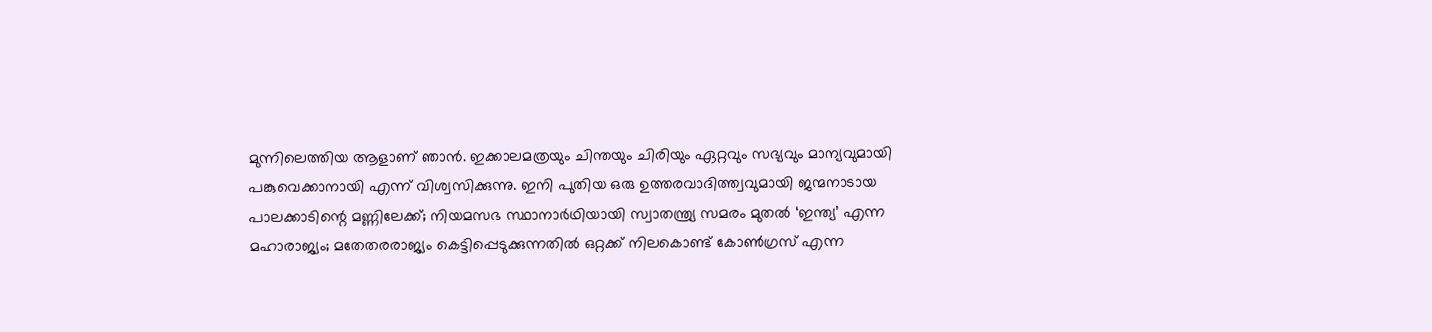മുന്നിലെത്തിയ ആളാണ് ഞാൻ. ഇക്കാലമത്രയും ചിന്തയും ചിരിയും ഏറ്റവും സഭ്യവും മാന്യവുമായി പങ്കുവെക്കാനായി എന്ന് വിശ്വസിക്കുന്നു. ഇനി പുതിയ ഒരു ഉത്തരവാദിത്ത്വവുമായി ജന്മനാടായ പാലക്കാടിന്റെ മണ്ണിലേക്ക്; നിയമസഭ സ്ഥാനാർഥിയായി സ്വാതന്ത്ര്യ സമരം മുതൽ ‘ഇന്ത്യ’ എന്ന മഹാരാജ്യം; മതേതരരാജ്യം കെട്ടിപ്പെടുക്കുന്നതിൽ ഒറ്റക്ക് നിലകൊണ്ട് കോൺഗ്രസ് എന്ന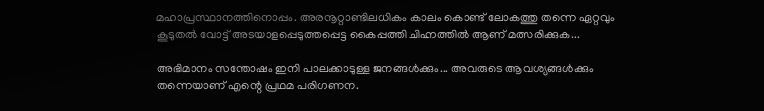മഹാപ്രസ്ഥാനത്തിനൊപ്പം. അരനൂറ്റാണ്ടിലധികം കാലം കൊണ്ട് ലോകത്തു തന്നെ ഏറ്റവും കൂടുതൽ വോട്ട് അടയാളപ്പെടുത്തപ്പെട്ട കൈപ്പത്തി ചിഹ്നത്തിൽ ആണ് മത്സരിക്കുക...

അഭിമാനം സന്തോഷം ഇനി പാലക്കാടുള്ള ജനങ്ങൾക്കും... അവരുടെ ആവശ്യങ്ങൾക്കും തന്നെയാണ് എന്റെ പ്രഥമ പരിഗണന.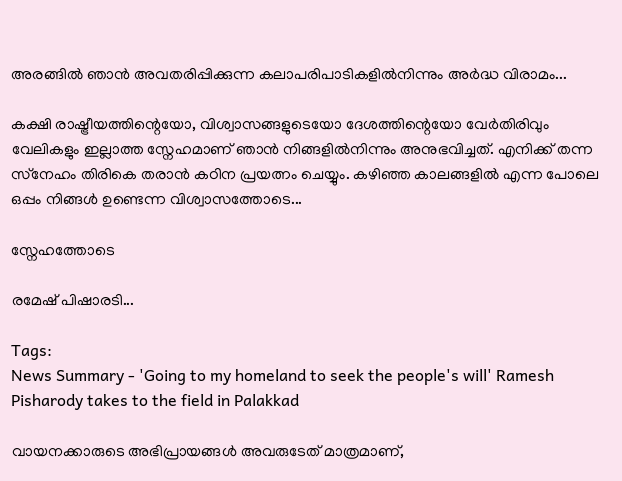അരങ്ങിൽ ഞാൻ അവതരിപ്പിക്കുന്ന കലാപരിപാടികളിൽനിന്നും അർദ്ധ വിരാമം...

കക്ഷി രാഷ്ട്രീയത്തിന്റെയോ, വിശ്വാസങ്ങളുടെയോ ദേശത്തിന്റെയോ വേർതിരിവും വേലികളും ഇല്ലാത്ത സ്നേഹമാണ് ഞാൻ നിങ്ങളിൽനിന്നും അനുഭവിച്ചത്. എനിക്ക് തന്ന സ്‌നേഹം തിരികെ തരാൻ കഠിന പ്രയത്നം ചെയ്യും. കഴിഞ്ഞ കാലങ്ങളിൽ എന്ന പോലെ ഒപ്പം നിങ്ങൾ ഉണ്ടെന്ന വിശ്വാസത്തോടെ...

സ്നേഹത്തോടെ

രമേഷ് പിഷാരടി...

Tags:
News Summary - 'Going to my homeland to seek the people's will' Ramesh Pisharody takes to the field in Palakkad

വായനക്കാരുടെ അഭിപ്രായങ്ങള്‍ അവരുടേത് മാത്രമാണ്,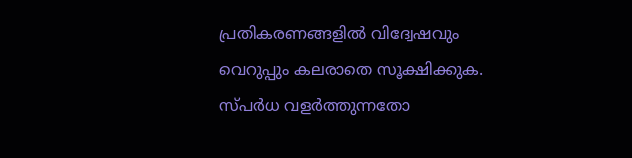പ്രതികരണങ്ങളിൽ വിദ്വേഷവും വെറുപ്പും കലരാതെ സൂക്ഷിക്കുക. സ്പർധ വളർത്തുന്നതോ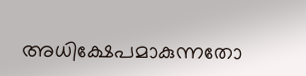അധിക്ഷേപമാകുന്നതോ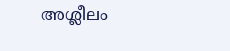അശ്ലീലം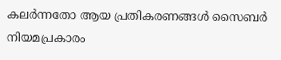കലർന്നതോ ആയ പ്രതികരണങ്ങൾ സൈബർ നിയമപ്രകാരം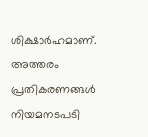ശിക്ഷാർഹമാണ്. അത്തരം പ്രതികരണങ്ങൾ നിയമനടപടി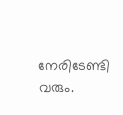നേരിടേണ്ടി വരും.